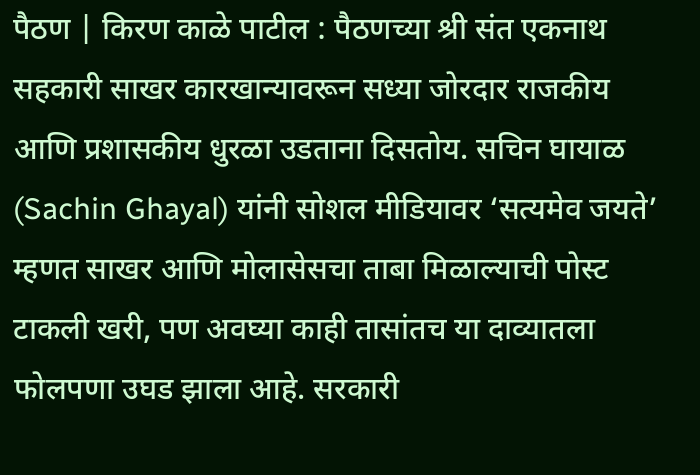पैठण | किरण काळे पाटील : पैठणच्या श्री संत एकनाथ सहकारी साखर कारखान्यावरून सध्या जोरदार राजकीय आणि प्रशासकीय धुरळा उडताना दिसतोय. सचिन घायाळ (Sachin Ghayal) यांनी सोशल मीडियावर ‘सत्यमेव जयते’ म्हणत साखर आणि मोलासेसचा ताबा मिळाल्याची पोस्ट टाकली खरी, पण अवघ्या काही तासांतच या दाव्यातला फोलपणा उघड झाला आहे. सरकारी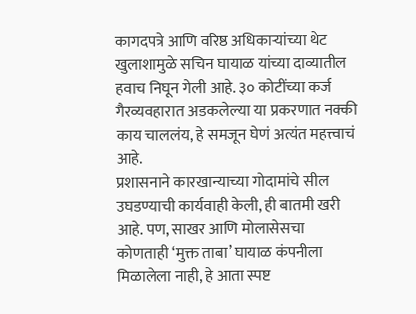कागदपत्रे आणि वरिष्ठ अधिकाऱ्यांच्या थेट खुलाशामुळे सचिन घायाळ यांच्या दाव्यातील हवाच निघून गेली आहे. ३० कोटींच्या कर्ज गैरव्यवहारात अडकलेल्या या प्रकरणात नक्की काय चाललंय, हे समजून घेणं अत्यंत महत्त्वाचं आहे.
प्रशासनाने कारखान्याच्या गोदामांचे सील उघडण्याची कार्यवाही केली, ही बातमी खरी आहे. पण, साखर आणि मोलासेसचा कोणताही ‘मुक्त ताबा’ घायाळ कंपनीला मिळालेला नाही, हे आता स्पष्ट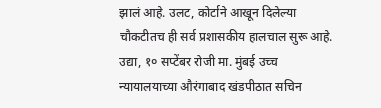झालं आहे. उलट, कोर्टाने आखून दिलेल्या चौकटीतच ही सर्व प्रशासकीय हालचाल सुरू आहे. उद्या, १० सप्टेंबर रोजी मा. मुंबई उच्च न्यायालयाच्या औरंगाबाद खंडपीठात सचिन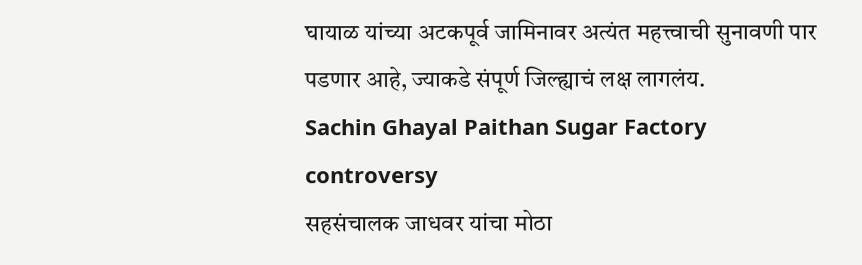घायाळ यांच्या अटकपूर्व जामिनावर अत्यंत महत्त्वाची सुनावणी पार पडणार आहे, ज्याकडे संपूर्ण जिल्ह्याचं लक्ष लागलंय.
Sachin Ghayal Paithan Sugar Factory controversy
सहसंचालक जाधवर यांचा मोठा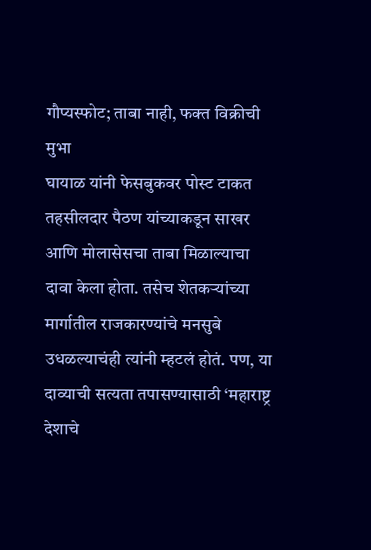गौप्यस्फोट; ताबा नाही, फक्त विक्रीची मुभा
घायाळ यांनी फेसबुकवर पोस्ट टाकत तहसीलदार पैठण यांच्याकडून साखर आणि मोलासेसचा ताबा मिळाल्याचा दावा केला होता. तसेच शेतकऱ्यांच्या मार्गातील राजकारण्यांचे मनसुबे उधळल्याचंही त्यांनी म्हटलं होतं. पण, या दाव्याची सत्यता तपासण्यासाठी ‘महाराष्ट्र देशाचे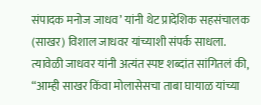संपादक मनोज जाधव’ यांनी थेट प्रादेशिक सहसंचालक (साखर) विशाल जाधवर यांच्याशी संपर्क साधला. त्यावेळी जाधवर यांनी अत्यंत स्पष्ट शब्दांत सांगितलं की, “आम्ही साखर किंवा मोलासेसचा ताबा घायाळ यांच्या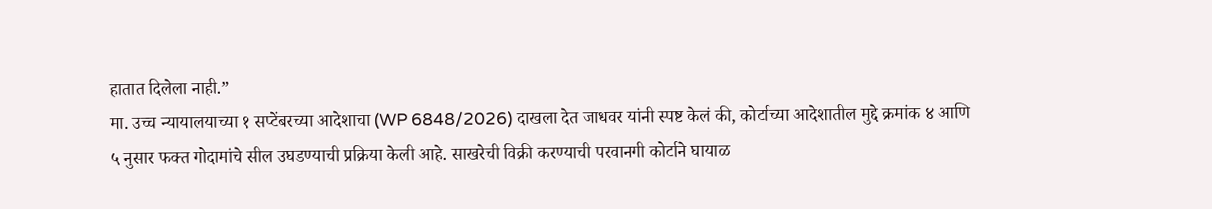हातात दिलेला नाही.”
मा. उच्च न्यायालयाच्या १ सप्टेंबरच्या आदेशाचा (WP 6848/2026) दाखला देत जाधवर यांनी स्पष्ट केलं की, कोर्टाच्या आदेशातील मुद्दे क्रमांक ४ आणि ५ नुसार फक्त गोदामांचे सील उघडण्याची प्रक्रिया केली आहे. साखरेची विक्री करण्याची परवानगी कोर्टाने घायाळ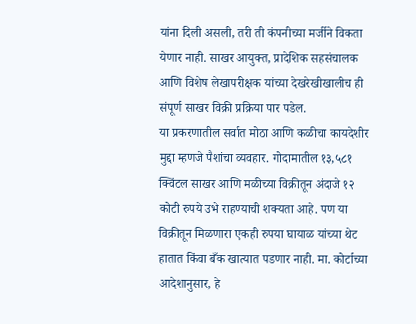यांना दिली असली, तरी ती कंपनीच्या मर्जीने विकता येणार नाही. साखर आयुक्त, प्रादेशिक सहसंचालक आणि विशेष लेखापरीक्षक यांच्या देखरेखीखालीच ही संपूर्ण साखर विक्री प्रक्रिया पार पडेल.
या प्रकरणातील सर्वात मोठा आणि कळीचा कायदेशीर मुद्दा म्हणजे पैशांचा व्यवहार. गोदामातील १३,५८१ क्विंटल साखर आणि मळीच्या विक्रीतून अंदाजे १२ कोटी रुपये उभे राहण्याची शक्यता आहे. पण या विक्रीतून मिळणारा एकही रुपया घायाळ यांच्या थेट हातात किंवा बँक खात्यात पडणार नाही. मा. कोर्टाच्या आदेशानुसार, हे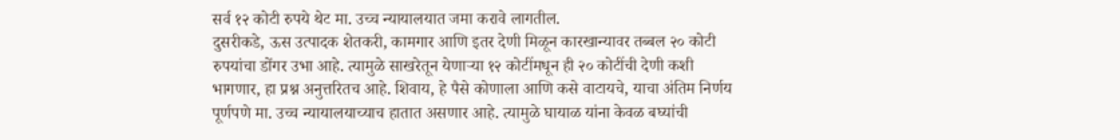सर्व १२ कोटी रुपये थेट मा. उच्च न्यायालयात जमा करावे लागतील.
दुसरीकडे, ऊस उत्पादक शेतकरी, कामगार आणि इतर देणी मिळून कारखान्यावर तब्बल २० कोटी रुपयांचा डोंगर उभा आहे. त्यामुळे साखरेतून येणाऱ्या १२ कोटींमधून ही २० कोटींची देणी कशी भागणार, हा प्रश्न अनुत्तरितच आहे. शिवाय, हे पैसे कोणाला आणि कसे वाटायचे, याचा अंतिम निर्णय पूर्णपणे मा. उच्च न्यायालयाच्याच हातात असणार आहे. त्यामुळे घायाळ यांना केवळ बघ्यांची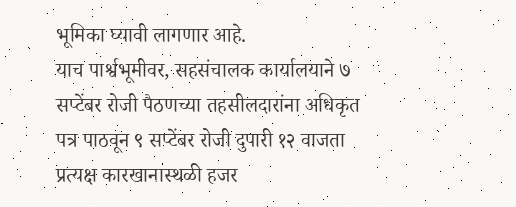भूमिका घ्यावी लागणार आहे.
याच पार्श्वभूमीवर, सहसंचालक कार्यालयाने ७ सप्टेंबर रोजी पैठणच्या तहसीलदारांना अधिकृत पत्र पाठवून ९ सप्टेंबर रोजी दुपारी १२ वाजता प्रत्यक्ष कारखानास्थळी हजर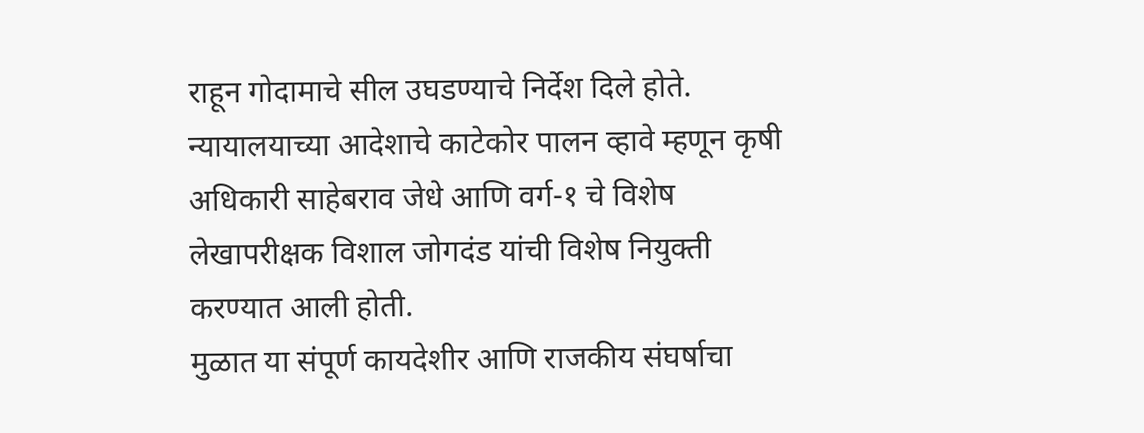राहून गोदामाचे सील उघडण्याचे निर्देश दिले होते. न्यायालयाच्या आदेशाचे काटेकोर पालन व्हावे म्हणून कृषी अधिकारी साहेबराव जेधे आणि वर्ग-१ चे विशेष लेखापरीक्षक विशाल जोगदंड यांची विशेष नियुक्ती करण्यात आली होती.
मुळात या संपूर्ण कायदेशीर आणि राजकीय संघर्षाचा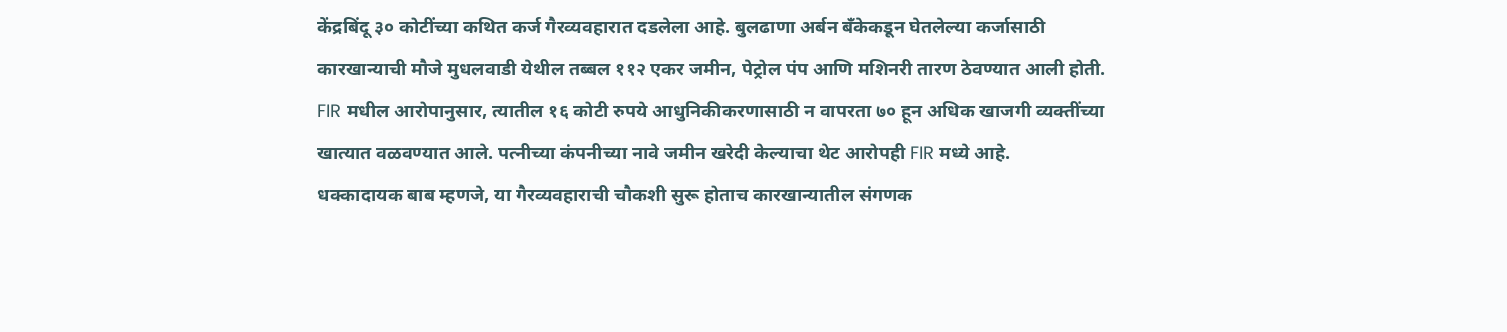केंद्रबिंदू ३० कोटींच्या कथित कर्ज गैरव्यवहारात दडलेला आहे. बुलढाणा अर्बन बँकेकडून घेतलेल्या कर्जासाठी कारखान्याची मौजे मुधलवाडी येथील तब्बल ११२ एकर जमीन, पेट्रोल पंप आणि मशिनरी तारण ठेवण्यात आली होती. FIR मधील आरोपानुसार, त्यातील १६ कोटी रुपये आधुनिकीकरणासाठी न वापरता ७० हून अधिक खाजगी व्यक्तींच्या खात्यात वळवण्यात आले. पत्नीच्या कंपनीच्या नावे जमीन खरेदी केल्याचा थेट आरोपही FIR मध्ये आहे.
धक्कादायक बाब म्हणजे, या गैरव्यवहाराची चौकशी सुरू होताच कारखान्यातील संगणक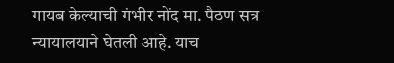गायब केल्याची गंभीर नोंद मा. पैठण सत्र न्यायालयाने घेतली आहे. याच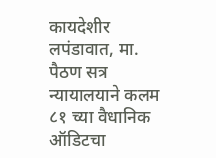कायदेशीर लपंडावात, मा. पैठण सत्र न्यायालयाने कलम ८१ च्या वैधानिक ऑडिटचा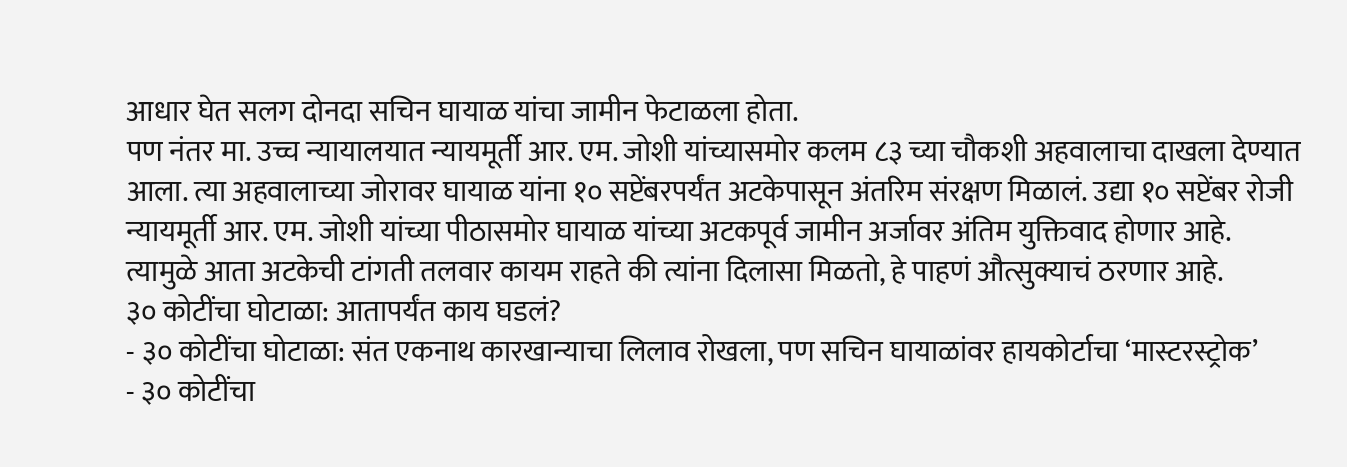आधार घेत सलग दोनदा सचिन घायाळ यांचा जामीन फेटाळला होता.
पण नंतर मा. उच्च न्यायालयात न्यायमूर्ती आर. एम. जोशी यांच्यासमोर कलम ८३ च्या चौकशी अहवालाचा दाखला देण्यात आला. त्या अहवालाच्या जोरावर घायाळ यांना १० सप्टेंबरपर्यंत अटकेपासून अंतरिम संरक्षण मिळालं. उद्या १० सप्टेंबर रोजी न्यायमूर्ती आर. एम. जोशी यांच्या पीठासमोर घायाळ यांच्या अटकपूर्व जामीन अर्जावर अंतिम युक्तिवाद होणार आहे. त्यामुळे आता अटकेची टांगती तलवार कायम राहते की त्यांना दिलासा मिळतो, हे पाहणं औत्सुक्याचं ठरणार आहे.
३० कोटींचा घोटाळा: आतापर्यंत काय घडलं?
- ३० कोटींचा घोटाळा: संत एकनाथ कारखान्याचा लिलाव रोखला, पण सचिन घायाळांवर हायकोर्टाचा ‘मास्टरस्ट्रोक’
- ३० कोटींचा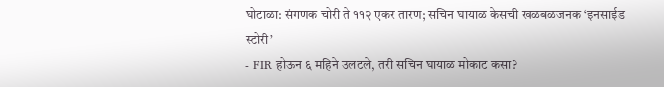घोटाळा: संगणक चोरी ते ११२ एकर तारण; सचिन घायाळ केसची खळबळजनक ‘इनसाईड स्टोरी’
- FIR होऊन ६ महिने उलटले, तरी सचिन घायाळ मोकाट कसा?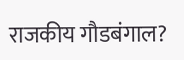राजकीय गौडबंगाल?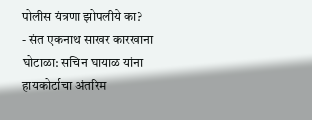पोलीस यंत्रणा झोपलीये का?
- संत एकनाथ साखर कारखाना घोटाळा: सचिन घायाळ यांना हायकोर्टाचा अंतरिम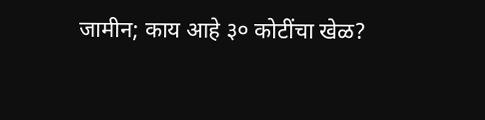जामीन; काय आहे ३० कोटींचा खेळ?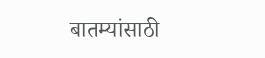बातम्यांसाठी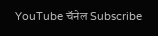YouTube चॅनेल Subscribe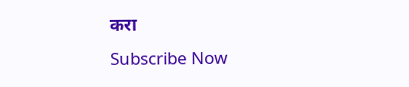करा
Subscribe Now